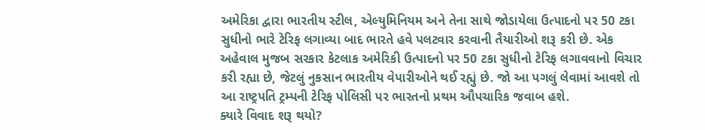અમેરિકા દ્વારા ભારતીય સ્ટીલ, એલ્યુમિનિયમ અને તેના સાથે જોડાયેલા ઉત્પાદનો પર 50 ટકા સુધીનો ભારે ટેરિફ લગાવ્યા બાદ ભારતે હવે પલટવાર કરવાની તૈયારીઓ શરૂ કરી છે. એક અહેવાલ મુજબ સરકાર કેટલાક અમેરિકી ઉત્પાદનો પર 50 ટકા સુધીનો ટેરિફ લગાવવાનો વિચાર કરી રહ્યા છે, જેટલું નુકસાન ભારતીય વેપારીઓને થઈ રહ્યું છે. જો આ પગલું લેવામાં આવશે તો આ રાષ્ટ્રપતિ ટ્રમ્પની ટેરિફ પોલિસી પર ભારતનો પ્રથમ ઔપચારિક જવાબ હશે.
ક્યારે વિવાદ શરૂ થયો?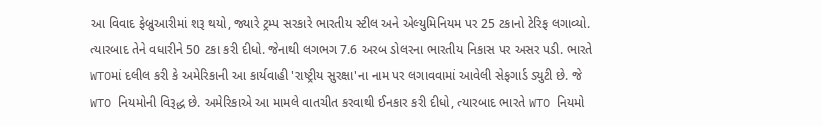આ વિવાદ ફેબ્રુઆરીમાં શરૂ થયો, જ્યારે ટ્રમ્પ સરકારે ભારતીય સ્ટીલ અને એલ્યુમિનિયમ પર 25 ટકાનો ટેરિફ લગાવ્યો. ત્યારબાદ તેને વધારીને 50 ટકા કરી દીધો. જેનાથી લગભગ 7.6 અરબ ડોલરના ભારતીય નિકાસ પર અસર પડી. ભારતે WTOમાં દલીલ કરી કે અમેરિકાની આ કાર્યવાહી 'રાષ્ટ્રીય સુરક્ષા'ના નામ પર લગાવવામાં આવેલી સેફગાર્ડ ડ્યુટી છે. જે WTO નિયમોની વિરૂદ્ધ છે. અમેરિકાએ આ મામલે વાતચીત કરવાથી ઈનકાર કરી દીધો, ત્યારબાદ ભારતે WTO નિયમો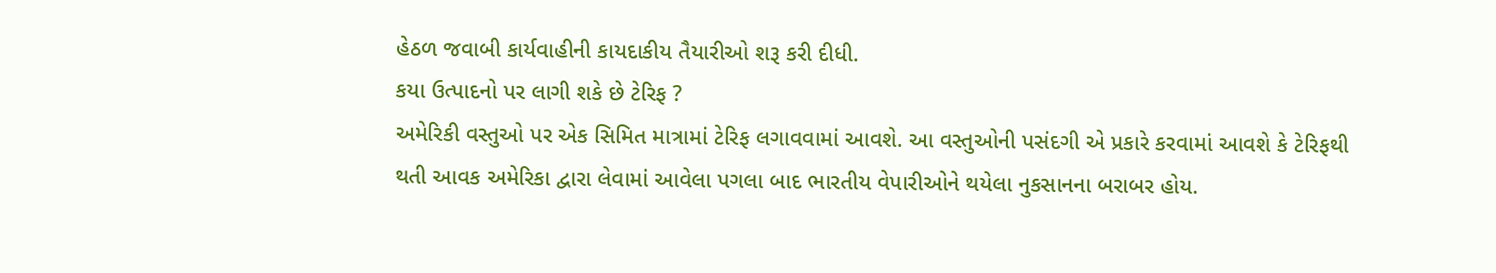હેઠળ જવાબી કાર્યવાહીની કાયદાકીય તૈયારીઓ શરૂ કરી દીધી.
કયા ઉત્પાદનો પર લાગી શકે છે ટેરિફ ?
અમેરિકી વસ્તુઓ પર એક સિમિત માત્રામાં ટેરિફ લગાવવામાં આવશે. આ વસ્તુઓની પસંદગી એ પ્રકારે કરવામાં આવશે કે ટેરિફથી થતી આવક અમેરિકા દ્વારા લેવામાં આવેલા પગલા બાદ ભારતીય વેપારીઓને થયેલા નુકસાનના બરાબર હોય.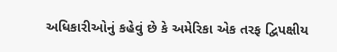અધિકારીઓનું કહેવું છે કે અમેરિકા એક તરફ દ્વિપક્ષીય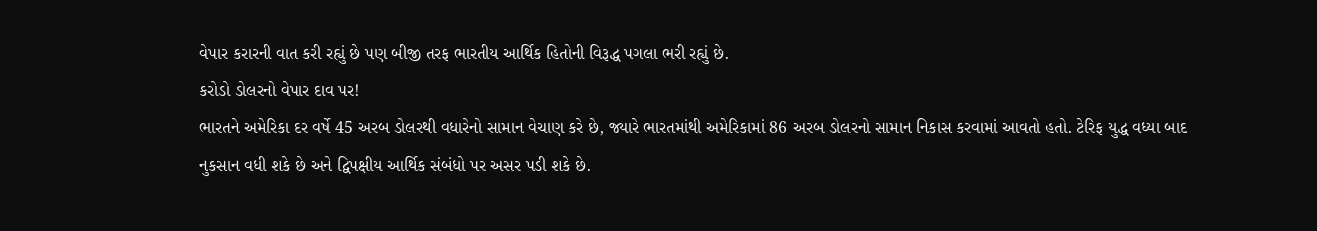વેપાર કરારની વાત કરી રહ્યું છે પણ બીજી તરફ ભારતીય આર્થિક હિતોની વિરૂદ્ધ પગલા ભરી રહ્યું છે.
કરોડો ડોલરનો વેપાર દાવ પર!
ભારતને અમેરિકા દર વર્ષે 45 અરબ ડોલરથી વધારેનો સામાન વેચાણ કરે છે, જ્યારે ભારતમાંથી અમેરિકામાં 86 અરબ ડોલરનો સામાન નિકાસ કરવામાં આવતો હતો. ટેરિફ યુદ્ધ વધ્યા બાદ નુકસાન વધી શકે છે અને દ્વિપક્ષીય આર્થિક સંબંધો પર અસર પડી શકે છે.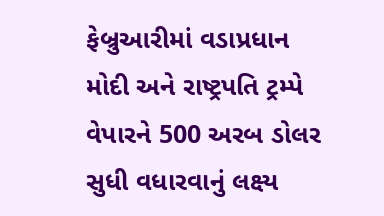ફેબ્રુઆરીમાં વડાપ્રધાન મોદી અને રાષ્ટ્રપતિ ટ્રમ્પે વેપારને 500 અરબ ડોલર સુધી વધારવાનું લક્ષ્ય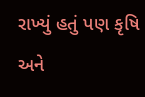રાખ્યું હતું પણ કૃષિ અને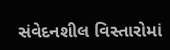સંવેદનશીલ વિસ્તારોમાં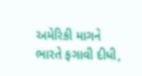અમેરિકી માગને ભારતે ફગાવી દીધી,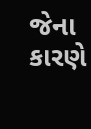જેના કારણે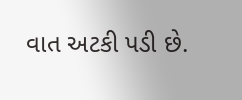વાત અટકી પડી છે.